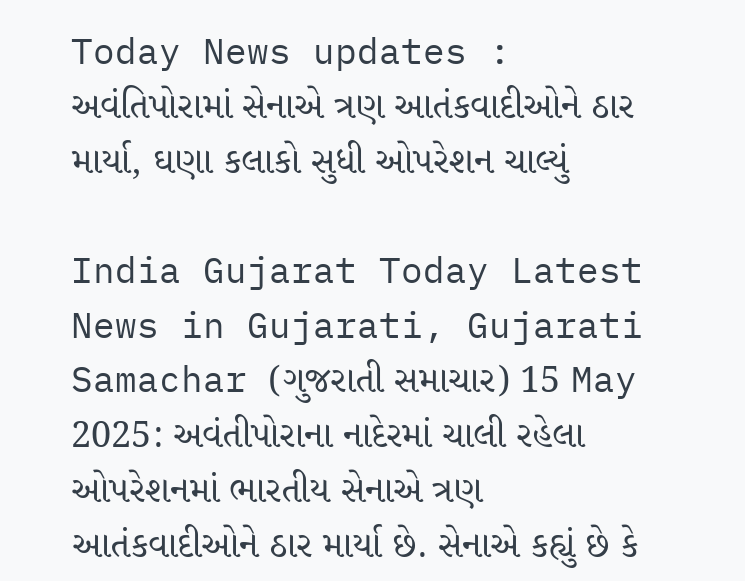Today News updates : અવંતિપોરામાં સેનાએ ત્રણ આતંકવાદીઓને ઠાર માર્યા, ઘણા કલાકો સુધી ઓપરેશન ચાલ્યું

India Gujarat Today Latest News in Gujarati, Gujarati Samachar (ગુજરાતી સમાચાર) 15 May 2025: અવંતીપોરાના નાદેરમાં ચાલી રહેલા ઓપરેશનમાં ભારતીય સેનાએ ત્રણ આતંકવાદીઓને ઠાર માર્યા છે. સેનાએ કહ્યું છે કે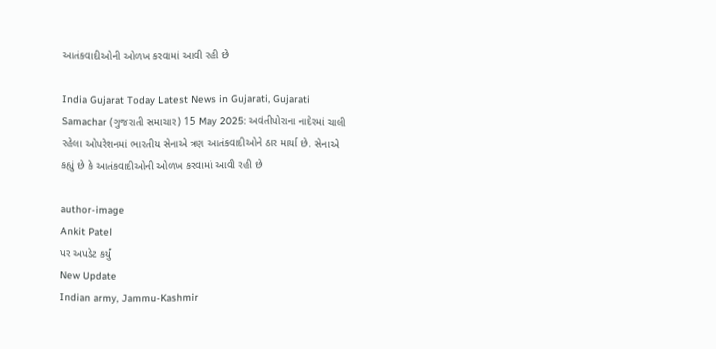આતંકવાદીઓની ઓળખ કરવામાં આવી રહી છે

India Gujarat Today Latest News in Gujarati, Gujarati Samachar (ગુજરાતી સમાચાર) 15 May 2025: અવંતીપોરાના નાદેરમાં ચાલી રહેલા ઓપરેશનમાં ભારતીય સેનાએ ત્રણ આતંકવાદીઓને ઠાર માર્યા છે. સેનાએ કહ્યું છે કે આતંકવાદીઓની ઓળખ કરવામાં આવી રહી છે

author-image
Ankit Patel
પર અપડેટ કર્યું
New Update
Indian army, Jammu-Kashmir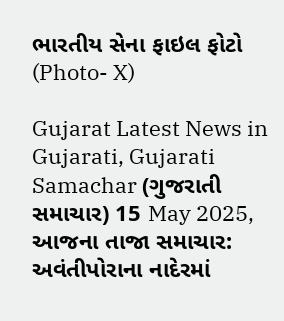ભારતીય સેના ફાઇલ ફોટો (Photo- X)

Gujarat Latest News in Gujarati, Gujarati Samachar (ગુજરાતી સમાચાર) 15 May 2025, આજના તાજા સમાચાર: અવંતીપોરાના નાદેરમાં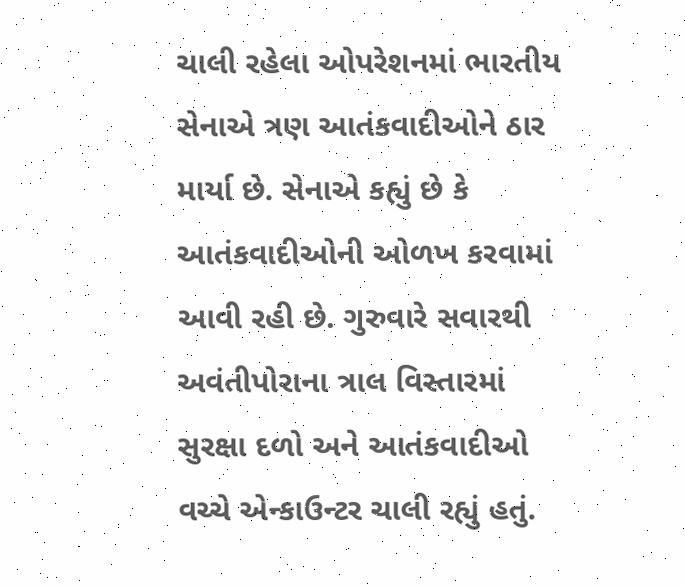ચાલી રહેલા ઓપરેશનમાં ભારતીય સેનાએ ત્રણ આતંકવાદીઓને ઠાર માર્યા છે. સેનાએ કહ્યું છે કે આતંકવાદીઓની ઓળખ કરવામાં આવી રહી છે. ગુરુવારે સવારથી અવંતીપોરાના ત્રાલ વિસ્તારમાં સુરક્ષા દળો અને આતંકવાદીઓ વચ્ચે એન્કાઉન્ટર ચાલી રહ્યું હતું.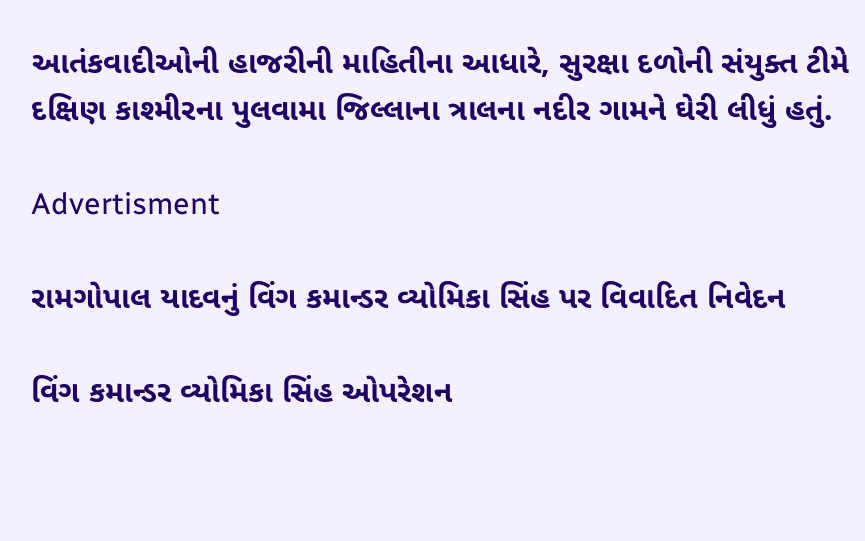આતંકવાદીઓની હાજરીની માહિતીના આધારે, સુરક્ષા દળોની સંયુક્ત ટીમે દક્ષિણ કાશ્મીરના પુલવામા જિલ્લાના ત્રાલના નદીર ગામને ઘેરી લીધું હતું.

Advertisment

રામગોપાલ યાદવનું વિંગ કમાન્ડર વ્યોમિકા સિંહ પર વિવાદિત નિવેદન

વિંગ કમાન્ડર વ્યોમિકા સિંહ ઓપરેશન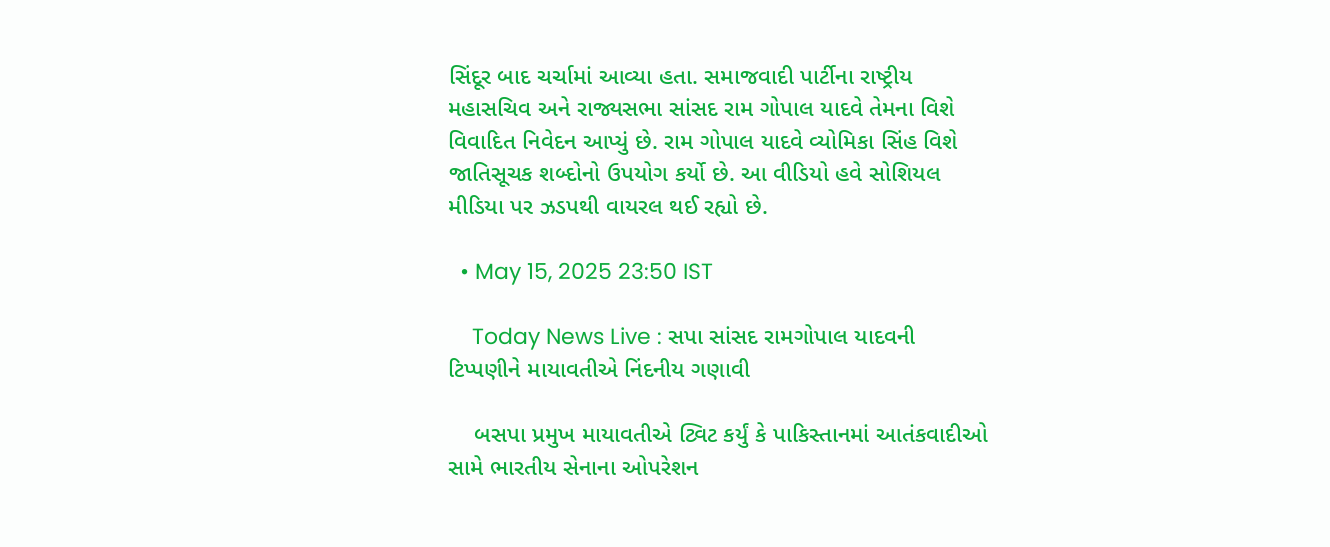સિંદૂર બાદ ચર્ચામાં આવ્યા હતા. સમાજવાદી પાર્ટીના રાષ્ટ્રીય મહાસચિવ અને રાજ્યસભા સાંસદ રામ ગોપાલ યાદવે તેમના વિશે વિવાદિત નિવેદન આપ્યું છે. રામ ગોપાલ યાદવે વ્યોમિકા સિંહ વિશે જાતિસૂચક શબ્દોનો ઉપયોગ કર્યો છે. આ વીડિયો હવે સોશિયલ મીડિયા પર ઝડપથી વાયરલ થઈ રહ્યો છે.

  • May 15, 2025 23:50 IST

    Today News Live : સપા સાંસદ રામગોપાલ યાદવની ટિપ્પણીને માયાવતીએ નિંદનીય ગણાવી

    બસપા પ્રમુખ માયાવતીએ ટ્વિટ કર્યું કે પાકિસ્તાનમાં આતંકવાદીઓ સામે ભારતીય સેનાના ઓપરેશન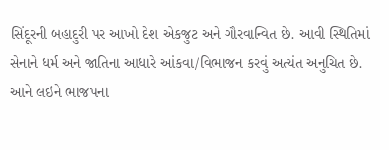સિંદૂરની બહાદુરી પર આખો દેશ એકજુટ અને ગૌરવાન્વિત છે. આવી સ્થિતિમાં સેનાને ધર્મ અને જાતિના આધારે આંકવા/વિભાજન કરવું અત્યંત અનુચિત છે. આને લઇને ભાજપના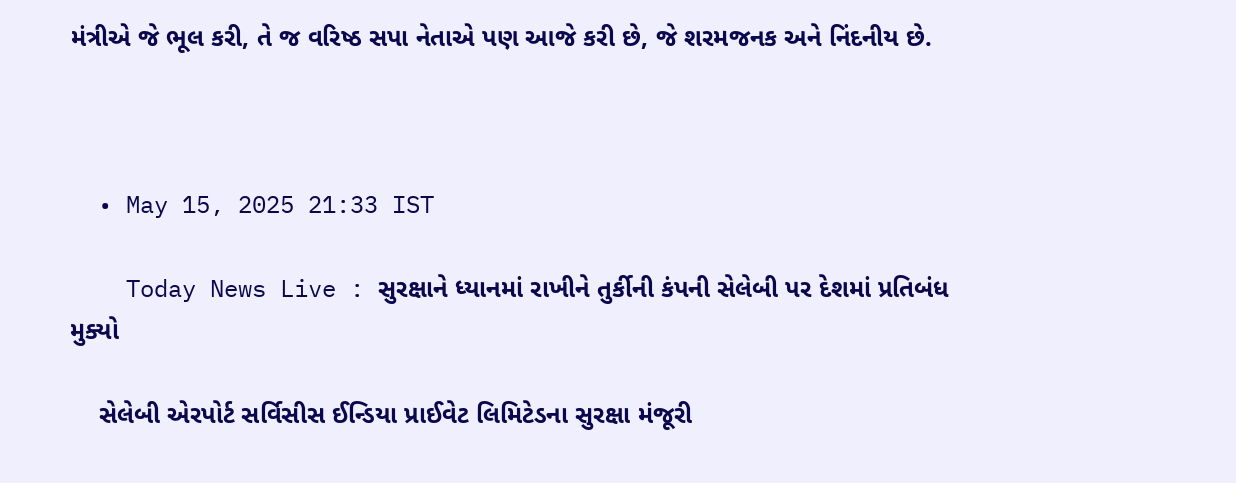મંત્રીએ જે ભૂલ કરી, તે જ વરિષ્ઠ સપા નેતાએ પણ આજે કરી છે, જે શરમજનક અને નિંદનીય છે.



  • May 15, 2025 21:33 IST

    Today News Live : સુરક્ષાને ધ્યાનમાં રાખીને તુર્કીની કંપની સેલેબી પર દેશમાં પ્રતિબંધ મુક્યો

    સેલેબી એરપોર્ટ સર્વિસીસ ઈન્ડિયા પ્રાઈવેટ લિમિટેડના સુરક્ષા મંજૂરી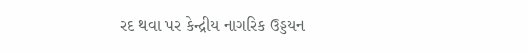રદ થવા પર કેન્દ્રીય નાગરિક ઉડ્ડયન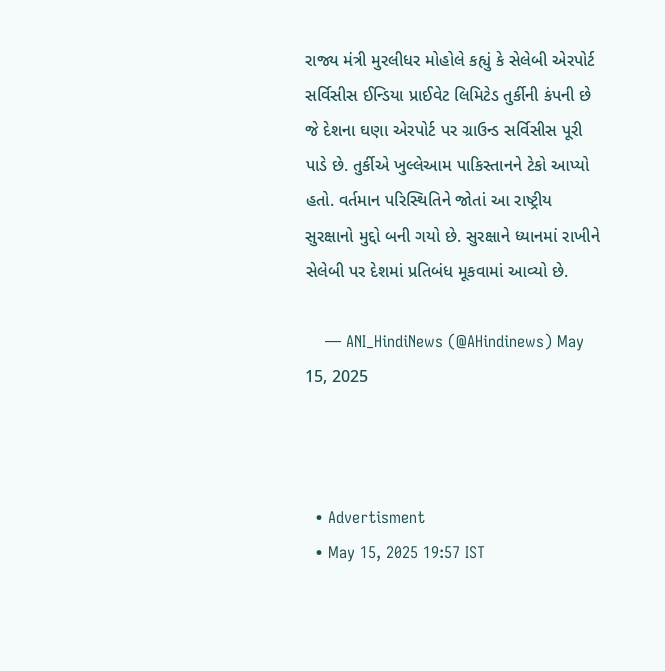રાજ્ય મંત્રી મુરલીધર મોહોલે કહ્યું કે સેલેબી એરપોર્ટ સર્વિસીસ ઈન્ડિયા પ્રાઈવેટ લિમિટેડ તુર્કીની કંપની છે જે દેશના ઘણા એરપોર્ટ પર ગ્રાઉન્ડ સર્વિસીસ પૂરી પાડે છે. તુર્કીએ ખુલ્લેઆમ પાકિસ્તાનને ટેકો આપ્યો હતો. વર્તમાન પરિસ્થિતિને જોતાં આ રાષ્ટ્રીય સુરક્ષાનો મુદ્દો બની ગયો છે. સુરક્ષાને ધ્યાનમાં રાખીને સેલેબી પર દેશમાં પ્રતિબંધ મૂકવામાં આવ્યો છે.

    — ANI_HindiNews (@AHindinews) May 15, 2025



  • Advertisment
  • May 15, 2025 19:57 IST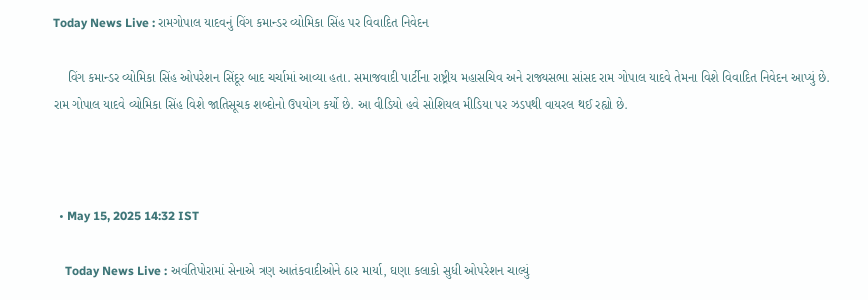Today News Live : રામગોપાલ યાદવનું વિંગ કમાન્ડર વ્યોમિકા સિંહ પર વિવાદિત નિવેદન

    વિંગ કમાન્ડર વ્યોમિકા સિંહ ઓપરેશન સિંદૂર બાદ ચર્ચામાં આવ્યા હતા. સમાજવાદી પાર્ટીના રાષ્ટ્રીય મહાસચિવ અને રાજ્યસભા સાંસદ રામ ગોપાલ યાદવે તેમના વિશે વિવાદિત નિવેદન આપ્યું છે. રામ ગોપાલ યાદવે વ્યોમિકા સિંહ વિશે જાતિસૂચક શબ્દોનો ઉપયોગ કર્યો છે. આ વીડિયો હવે સોશિયલ મીડિયા પર ઝડપથી વાયરલ થઈ રહ્યો છે.



  • May 15, 2025 14:32 IST

    Today News Live : અવંતિપોરામાં સેનાએ ત્રણ આતંકવાદીઓને ઠાર માર્યા, ઘણા કલાકો સુધી ઓપરેશન ચાલ્યું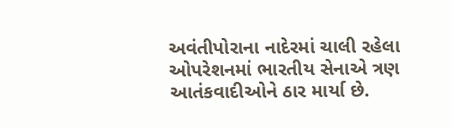અવંતીપોરાના નાદેરમાં ચાલી રહેલા ઓપરેશનમાં ભારતીય સેનાએ ત્રણ આતંકવાદીઓને ઠાર માર્યા છે.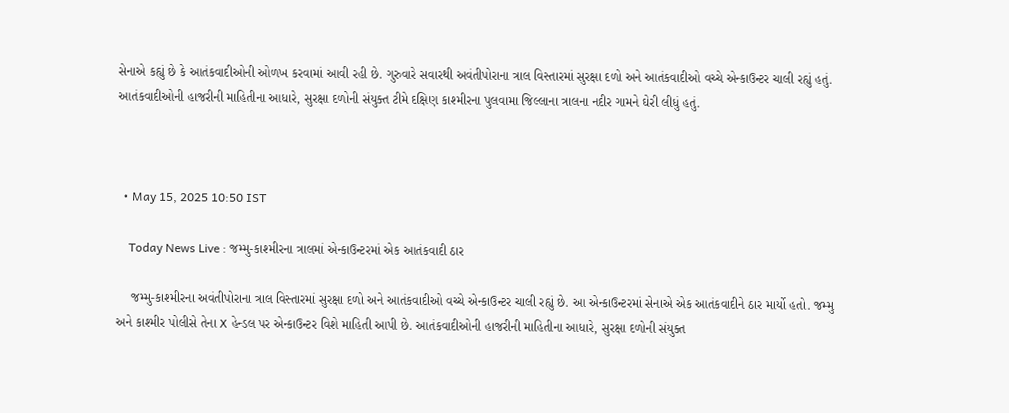સેનાએ કહ્યું છે કે આતંકવાદીઓની ઓળખ કરવામાં આવી રહી છે. ગુરુવારે સવારથી અવંતીપોરાના ત્રાલ વિસ્તારમાં સુરક્ષા દળો અને આતંકવાદીઓ વચ્ચે એન્કાઉન્ટર ચાલી રહ્યું હતું. આતંકવાદીઓની હાજરીની માહિતીના આધારે, સુરક્ષા દળોની સંયુક્ત ટીમે દક્ષિણ કાશ્મીરના પુલવામા જિલ્લાના ત્રાલના નદીર ગામને ઘેરી લીધું હતું.



  • May 15, 2025 10:50 IST

    Today News Live : જમ્મુ-કાશ્મીરના ત્રાલમાં એન્કાઉન્ટરમાં એક આતંકવાદી ઠાર

    જમ્મુ-કાશ્મીરના અવંતીપોરાના ત્રાલ વિસ્તારમાં સુરક્ષા દળો અને આતંકવાદીઓ વચ્ચે એન્કાઉન્ટર ચાલી રહ્યું છે. આ એન્કાઉન્ટરમાં સેનાએ એક આતંકવાદીને ઠાર માર્યો હતો. જમ્મુ અને કાશ્મીર પોલીસે તેના X હેન્ડલ પર એન્કાઉન્ટર વિશે માહિતી આપી છે. આતંકવાદીઓની હાજરીની માહિતીના આધારે, સુરક્ષા દળોની સંયુક્ત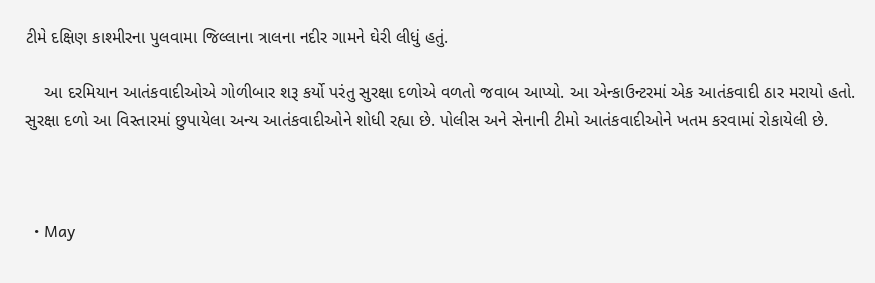ટીમે દક્ષિણ કાશ્મીરના પુલવામા જિલ્લાના ત્રાલના નદીર ગામને ઘેરી લીધું હતું.

    આ દરમિયાન આતંકવાદીઓએ ગોળીબાર શરૂ કર્યો પરંતુ સુરક્ષા દળોએ વળતો જવાબ આપ્યો. આ એન્કાઉન્ટરમાં એક આતંકવાદી ઠાર મરાયો હતો. સુરક્ષા દળો આ વિસ્તારમાં છુપાયેલા અન્ય આતંકવાદીઓને શોધી રહ્યા છે. પોલીસ અને સેનાની ટીમો આતંકવાદીઓને ખતમ કરવામાં રોકાયેલી છે.



  • May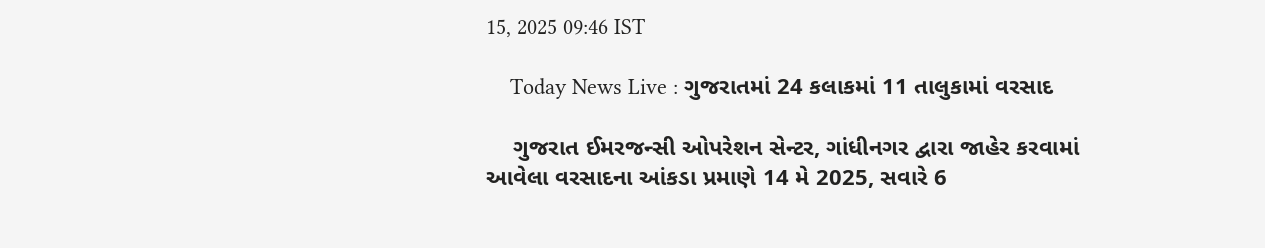15, 2025 09:46 IST

    Today News Live : ગુજરાતમાં 24 કલાકમાં 11 તાલુકામાં વરસાદ

    ગુજરાત ઈમરજન્સી ઓપરેશન સેન્ટર, ગાંધીનગર દ્વારા જાહેર કરવામાં આવેલા વરસાદના આંકડા પ્રમાણે 14 મે 2025, સવારે 6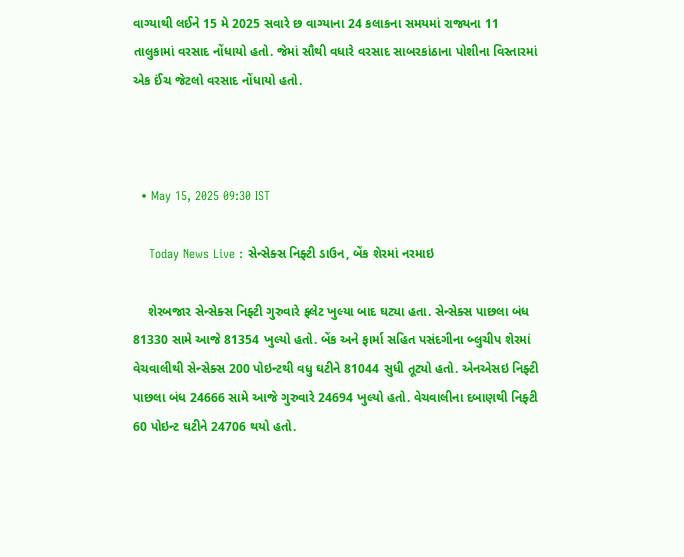વાગ્યાથી લઈને 15 મે 2025 સવારે છ વાગ્યાના 24 કલાકના સમયમાં રાજ્યના 11 તાલુકામાં વરસાદ નોંધાયો હતો. જેમાં સૌથી વધારે વરસાદ સાબરકાંઠાના પોશીના વિસ્તારમાં એક ઈંચ જેટલો વરસાદ નોંધાયો હતો.



  • May 15, 2025 09:30 IST

    Today News Live : સેન્સેક્સ નિફ્ટી ડાઉન, બેંક શેરમાં નરમાઇ

    શેરબજાર સેન્સેક્સ નિફ્ટી ગુરુવારે ફ્લેટ ખુલ્યા બાદ ઘટ્યા હતા. સેન્સેક્સ પાછલા બંધ 81330 સામે આજે 81354 ખુલ્યો હતો. બેંક અને ફાર્મા સહિત પસંદગીના બ્લુચીપ શેરમાં વેચવાલીથી સેન્સેક્સ 200 પોઇન્ટથી વધુ ઘટીને 81044 સુધી તૂટ્યો હતો. એનએસઇ નિફ્ટી પાછલા બંધ 24666 સામે આજે ગુરુવારે 24694 ખુલ્યો હતો. વેચવાલીના દબાણથી નિફ્ટી 60 પોઇન્ટ ઘટીને 24706 થયો હતો.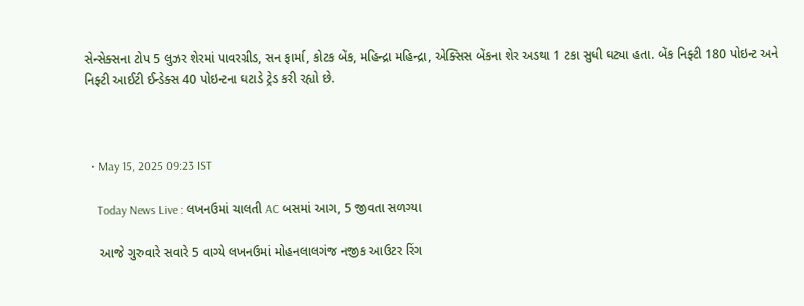સેન્સેક્સના ટોપ 5 લુઝર શેરમાં પાવરગ્રીડ, સન ફાર્મા, કોટક બેંક, મહિન્દ્રા મહિન્દ્રા, એક્સિસ બેંકના શેર અડથા 1 ટકા સુધી ઘટ્યા હતા. બેંક નિફ્ટી 180 પોઇન્ટ અને નિફ્ટી આઈટી ઈન્ડેક્સ 40 પોઇન્ટના ઘટાડે ટ્રેડ કરી રહ્યો છે.



  • May 15, 2025 09:23 IST

    Today News Live : લખનઉમાં ચાલતી AC બસમાં આગ, 5 જીવતા સળગ્યા

    આજે ગુરુવારે સવારે 5 વાગ્યે લખનઉમાં મોહનલાલગંજ નજીક આઉટર રિંગ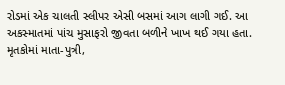રોડમાં એક ચાલતી સ્લીપર એસી બસમાં આગ લાગી ગઈ. આ અકસ્માતમાં પાંચ મુસાફરો જીવતા બળીને ખાખ થઈ ગયા હતા. મૃતકોમાં માતા-પુત્રી,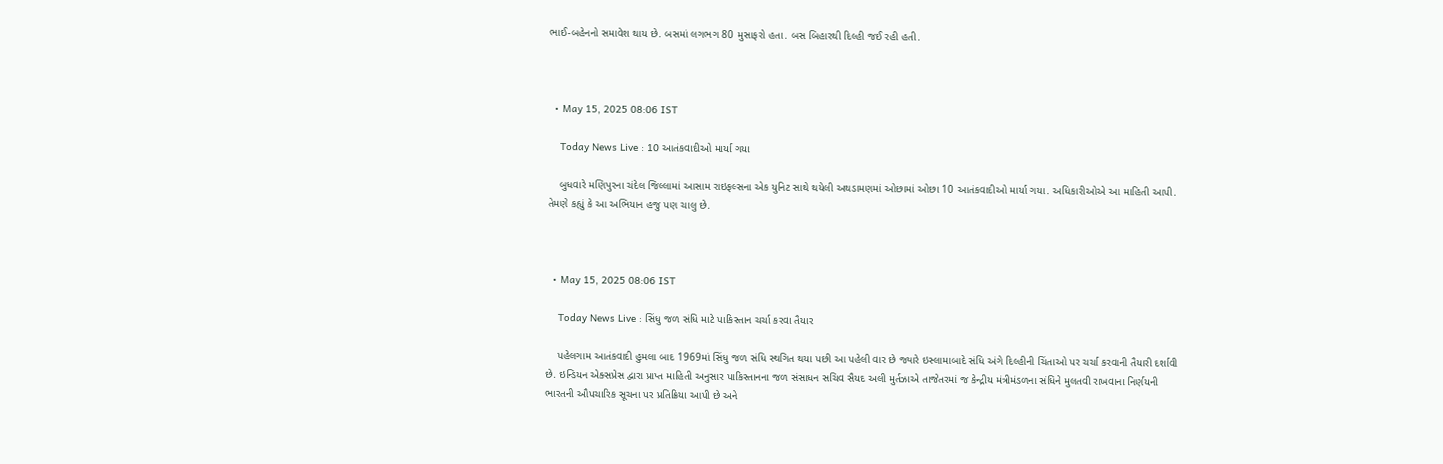ભાઈ-બહેનનો સમાવેશ થાય છે. બસમાં લગભગ 80 મુસાફરો હતા. બસ બિહારથી દિલ્હી જઈ રહી હતી.



  • May 15, 2025 08:06 IST

    Today News Live : 10 આતંકવાદીઓ માર્યા ગયા

    બુધવારે મણિપુરના ચંદેલ જિલ્લામાં આસામ રાઇફલ્સના એક યુનિટ સાથે થયેલી અથડામણમાં ઓછામાં ઓછા 10 આતંકવાદીઓ માર્યા ગયા. અધિકારીઓએ આ માહિતી આપી. તેમણે કહ્યું કે આ અભિયાન હજુ પણ ચાલુ છે.



  • May 15, 2025 08:06 IST

    Today News Live : સિંધુ જળ સંધિ માટે પાકિસ્તાન ચર્ચા કરવા તૈયાર

    પહેલગામ આતંકવાદી હુમલા બાદ 1969માં સિંધુ જળ સંધિ સ્થગિત થયા પછી આ પહેલી વાર છે જ્યારે ઇસ્લામાબાદે સંધિ અંગે દિલ્હીની ચિંતાઓ પર ચર્ચા કરવાની તૈયારી દર્શાવી છે. ઇન્ડિયન એક્સપ્રેસ દ્વારા પ્રાપ્ત માહિતી અનુસાર પાકિસ્તાનના જળ સંસાધન સચિવ સૈયદ અલી મુર્તઝાએ તાજેતરમાં જ કેન્દ્રીય મંત્રીમંડળના સંધિને મુલતવી રાખવાના નિર્ણયની ભારતની ઔપચારિક સૂચના પર પ્રતિક્રિયા આપી છે અને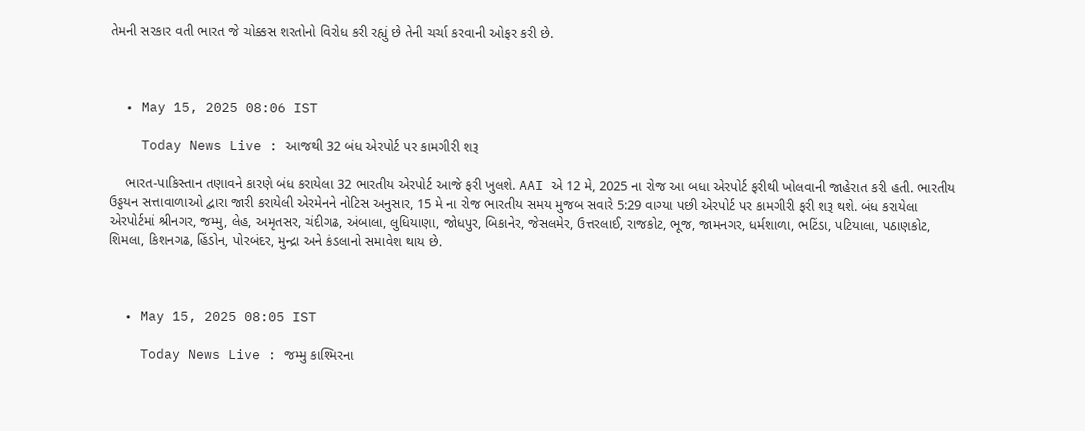તેમની સરકાર વતી ભારત જે ચોક્કસ શરતોનો વિરોધ કરી રહ્યું છે તેની ચર્ચા કરવાની ઓફર કરી છે.



  • May 15, 2025 08:06 IST

    Today News Live : આજથી 32 બંધ એરપોર્ટ પર કામગીરી શરૂ

    ભારત-પાકિસ્તાન તણાવને કારણે બંધ કરાયેલા 32 ભારતીય એરપોર્ટ આજે ફરી ખુલશે. AAI એ 12 મે, 2025 ના રોજ આ બધા એરપોર્ટ ફરીથી ખોલવાની જાહેરાત કરી હતી. ભારતીય ઉડ્ડયન સત્તાવાળાઓ દ્વારા જારી કરાયેલી એરમેનને નોટિસ અનુસાર, 15 મે ના રોજ ભારતીય સમય મુજબ સવારે 5:29 વાગ્યા પછી એરપોર્ટ પર કામગીરી ફરી શરૂ થશે. બંધ કરાયેલા એરપોર્ટમાં શ્રીનગર, જમ્મુ, લેહ, અમૃતસર, ચંદીગઢ, અંબાલા, લુધિયાણા, જોધપુર, બિકાનેર, જેસલમેર, ઉત્તરલાઈ, રાજકોટ, ભૂજ, જામનગર, ધર્મશાળા, ભટિંડા, પટિયાલા, પઠાણકોટ, શિમલા, કિશનગઢ, હિંડોન, પોરબંદર, મુન્દ્રા અને કંડલાનો સમાવેશ થાય છે.



  • May 15, 2025 08:05 IST

    Today News Live : જમ્મુ કાશ્મિરના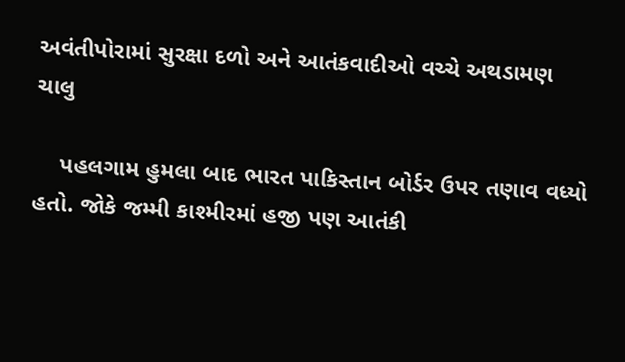અવંતીપોરામાં સુરક્ષા દળો અને આતંકવાદીઓ વચ્ચે અથડામણ ચાલુ

    પહલગામ હુમલા બાદ ભારત પાકિસ્તાન બોર્ડર ઉપર તણાવ વધ્યો હતો. જોકે જમ્મી કાશ્મીરમાં હજી પણ આતંકી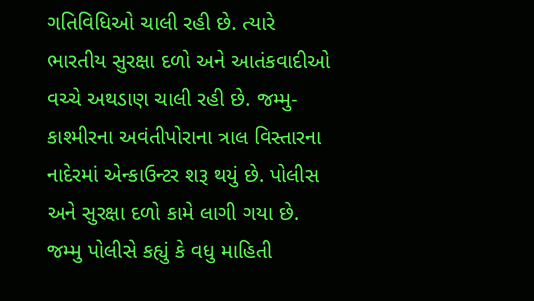ગતિવિધિઓ ચાલી રહી છે. ત્યારે ભારતીય સુરક્ષા દળો અને આતંકવાદીઓ વચ્ચે અથડાણ ચાલી રહી છે. જમ્મુ-કાશ્મીરના અવંતીપોરાના ત્રાલ વિસ્તારના નાદેરમાં એન્કાઉન્ટર શરૂ થયું છે. પોલીસ અને સુરક્ષા દળો કામે લાગી ગયા છે. જમ્મુ પોલીસે કહ્યું કે વધુ માહિતી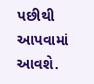પછીથી આપવામાં આવશે.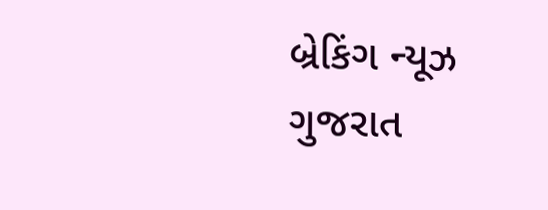બ્રેકિંગ ન્યૂઝ ગુજરાત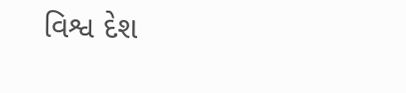વિશ્વ દેશ